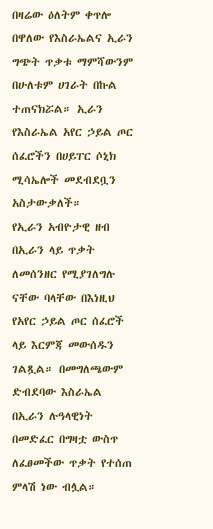በዛሬው ዕለትም ቀጥሎ በዋለው የእስራኤልና ኢራን ግጭት ጥቃቱ ማምሻውንም በሁለቱም ሀገራት በኩል ተጠናክሯል። ኢራን የእስራኤል አየር ኃይል ጦር ሰፈሮችን በሀይፐር ሶኒክ ሚሳኤሎች መደብደቧን አስታውቃለች።
የኢራን አብዮታዊ ዘብ በኢራን ላይ ጥቃት ለመሰንዘር የሚያገለግሉ ናቸው ባላቸው በእነዚህ የአየር ኃይል ጦር ሰፈሮች ላይ እርምጃ መውሰዱን ገልጿል። በመግለጫውም ድብደባው እስራኤል በኢራን ሉዓላዊነት በመድፈር በግዛቷ ውስጥ ለፈፀመችው ጥቃት የተሰጠ ምላሽ ነው ብሏል።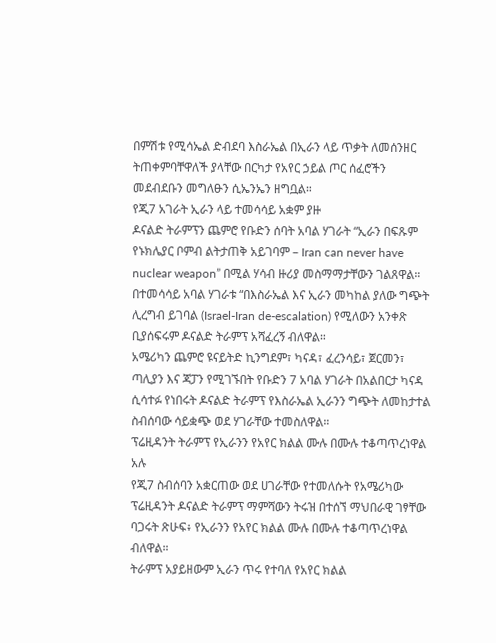በምሽቱ የሚሳኤል ድብደባ እስራኤል በኢራን ላይ ጥቃት ለመሰንዘር ትጠቀምባቸዋለች ያላቸው በርካታ የአየር ኃይል ጦር ሰፈሮችን መደብደቡን መግለፁን ሲኤንኤን ዘግቧል።
የጂ7 አገራት ኢራን ላይ ተመሳሳይ አቋም ያዙ
ዶናልድ ትራምፕን ጨምሮ የቡድን ሰባት አባል ሃገራት “ኢራን በፍጹም የኑክሌያር ቦምብ ልትታጠቅ አይገባም – Iran can never have nuclear weapon” በሚል ሃሳብ ዙሪያ መስማማታቸውን ገልጸዋል። በተመሳሳይ አባል ሃገራቱ “በእስራኤል እና ኢራን መካከል ያለው ግጭት ሊረግብ ይገባል (Israel-Iran de-escalation) የሚለውን አንቀጽ ቢያሰፍሩም ዶናልድ ትራምፕ አሻፈረኝ ብለዋል።
አሜሪካን ጨምሮ ዩናይትድ ኪንግደም፣ ካናዳ፣ ፈረንሳይ፣ ጀርመን፣ ጣሊያን እና ጃፓን የሚገኙበት የቡድን 7 አባል ሃገራት በአልበርታ ካናዳ ሲሳተፉ የነበሩት ዶናልድ ትራምፕ የእስራኤል ኢራንን ግጭት ለመከታተል ስብሰባው ሳይቋጭ ወደ ሃገራቸው ተመስለዋል።
ፕሬዚዳንት ትራምፕ የኢራንን የአየር ክልል ሙሉ በሙሉ ተቆጣጥረነዋል አሉ
የጂ7 ስብሰባን አቋርጠው ወደ ሀገራቸው የተመለሱት የአሜሪካው ፕሬዚዳንት ዶናልድ ትራምፕ ማምሻውን ትሩዝ በተሰኘ ማህበራዊ ገፃቸው ባጋሩት ጽሁፍ፥ የኢራንን የአየር ክልል ሙሉ በሙሉ ተቆጣጥረነዋል ብለዋል።
ትራምፕ አያይዘውም ኢራን ጥሩ የተባለ የአየር ክልል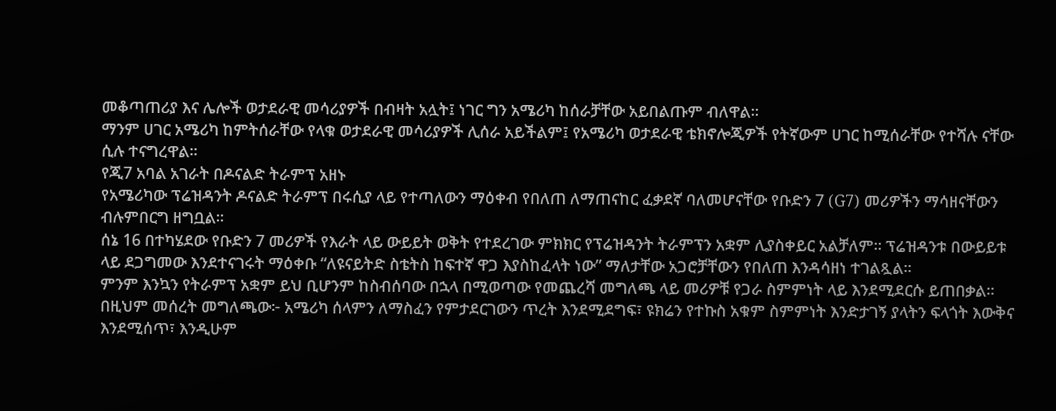መቆጣጠሪያ እና ሌሎች ወታደራዊ መሳሪያዎች በብዛት አሏት፤ ነገር ግን አሜሪካ ከሰራቻቸው አይበልጡም ብለዋል።
ማንም ሀገር አሜሪካ ከምትሰራቸው የላቁ ወታደራዊ መሳሪያዎች ሊሰራ አይችልም፤ የአሜሪካ ወታደራዊ ቴክኖሎጂዎች የትኛውም ሀገር ከሚሰራቸው የተሻሉ ናቸው ሲሉ ተናግረዋል።
የጂ7 አባል አገራት በዶናልድ ትራምፕ አዘኑ
የአሜሪካው ፕሬዝዳንት ዶናልድ ትራምፕ በሩሲያ ላይ የተጣለውን ማዕቀብ የበለጠ ለማጠናከር ፈቃደኛ ባለመሆናቸው የቡድን 7 (G7) መሪዎችን ማሳዘናቸውን ብሉምበርግ ዘግቧል።
ሰኔ 16 በተካሄደው የቡድን 7 መሪዎች የእራት ላይ ውይይት ወቅት የተደረገው ምክክር የፕሬዝዳንት ትራምፕን አቋም ሊያስቀይር አልቻለም። ፕሬዝዳንቱ በውይይቱ ላይ ደጋግመው እንደተናገሩት ማዕቀቡ “ለዩናይትድ ስቴትስ ከፍተኛ ዋጋ እያስከፈላት ነው” ማለታቸው አጋሮቻቸውን የበለጠ እንዳሳዘነ ተገልጿል።
ምንም እንኳን የትራምፕ አቋም ይህ ቢሆንም ከስብሰባው በኋላ በሚወጣው የመጨረሻ መግለጫ ላይ መሪዎቹ የጋራ ስምምነት ላይ እንደሚደርሱ ይጠበቃል።
በዚህም መሰረት መግለጫው፦ አሜሪካ ሰላምን ለማስፈን የምታደርገውን ጥረት እንደሚደግፍ፣ ዩክሬን የተኩስ አቁም ስምምነት እንድታገኝ ያላትን ፍላጎት እውቅና እንደሚሰጥ፣ እንዲሁም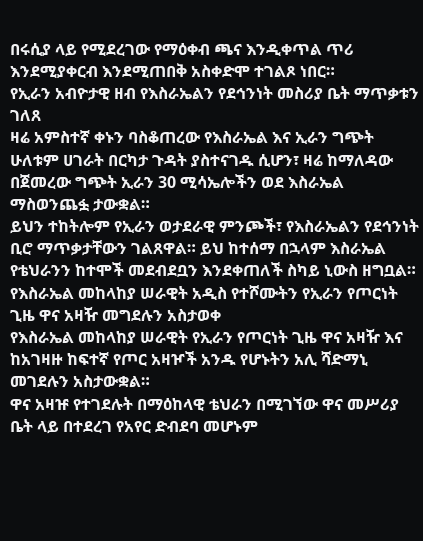በሩሲያ ላይ የሚደረገው የማዕቀብ ጫና እንዲቀጥል ጥሪ እንደሚያቀርብ እንደሚጠበቅ አስቀድሞ ተገልጾ ነበር።
የኢራን አብዮታዊ ዘብ የእስራኤልን የደኅንነት መስሪያ ቤት ማጥቃቱን ገለጸ
ዛሬ አምስተኛ ቀኑን ባስቆጠረው የእስራኤል እና ኢራን ግጭት ሁለቱም ሀገራት በርካታ ጉዳት ያስተናገዱ ሲሆን፣ ዛሬ ከማለዳው በጀመረው ግጭት ኢራን 30 ሚሳኤሎችን ወደ እስራኤል ማስወንጨፏ ታውቋል።
ይህን ተከትሎም የኢራን ወታደራዊ ምንጮች፣ የእስራኤልን የደኅንነት ቢሮ ማጥቃታቸውን ገልጸዋል። ይህ ከተሰማ በኋላም እስራኤል የቴህራንን ከተሞች መደብደቧን እንደቀጠለች ስካይ ኒውስ ዘግቧል።
የእስራኤል መከላከያ ሠራዊት አዲስ የተሾሙትን የኢራን የጦርነት ጊዜ ዋና አዛዥ መግደሉን አስታወቀ
የእስራኤል መከላከያ ሠራዊት የኢራን የጦርነት ጊዜ ዋና አዛዥ እና ከአገዛዙ ከፍተኛ የጦር አዛዦች አንዱ የሆኑትን አሊ ሻድማኒ መገደሉን አስታውቋል።
ዋና አዛዡ የተገደሉት በማዕከላዊ ቴህራን በሚገኘው ዋና መሥሪያ ቤት ላይ በተደረገ የአየር ድብደባ መሆኑም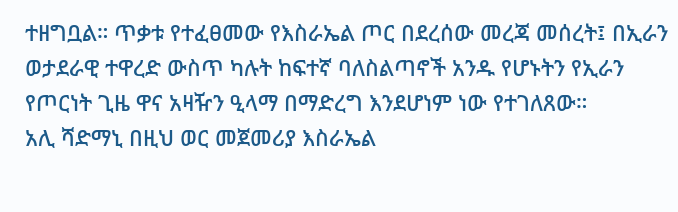ተዘግቧል። ጥቃቱ የተፈፀመው የእስራኤል ጦር በደረሰው መረጃ መሰረት፤ በኢራን ወታደራዊ ተዋረድ ውስጥ ካሉት ከፍተኛ ባለስልጣኖች አንዱ የሆኑትን የኢራን የጦርነት ጊዜ ዋና አዛዥን ዒላማ በማድረግ እንደሆነም ነው የተገለጸው።
አሊ ሻድማኒ በዚህ ወር መጀመሪያ እስራኤል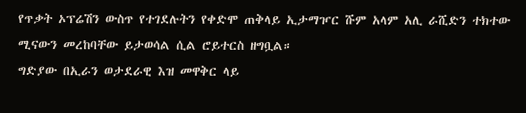የጥቃት ኦፕሬሽን ውስጥ የተገደሉትን የቀድሞ ጠቅላይ ኢታማዦር ሹም አላም አሊ ራሺድን ተክተው ሚናውን መረከባቸው ይታወሳል ሲል ሮይተርስ ዘግቧል።
ግድያው በኢራን ወታደራዊ እዝ መዋቅር ላይ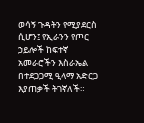ወሳኝ ጉዳትን የሚያደርስ ሲሆን፤ የኢራንን የጦር ኃይሎች ከፍተኛ አመራሮችን እስራኤል በተደጋጋሚ ዒላማ አድርጋ እያጠቃች ትገኛለች።